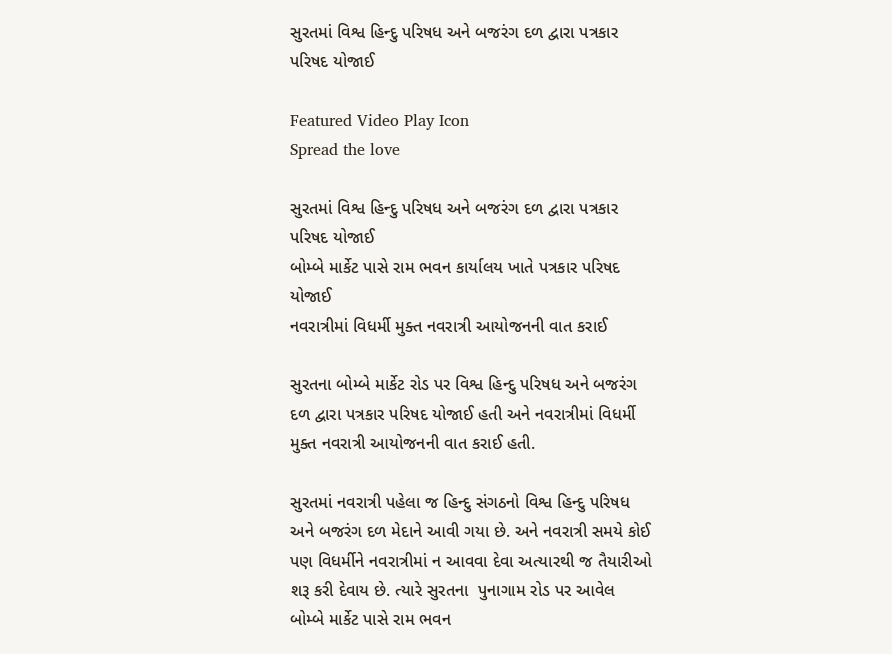સુરતમાં વિશ્વ હિન્દુ પરિષધ અને બજરંગ દળ દ્વારા પત્રકાર પરિષદ યોજાઈ

Featured Video Play Icon
Spread the love

સુરતમાં વિશ્વ હિન્દુ પરિષધ અને બજરંગ દળ દ્વારા પત્રકાર પરિષદ યોજાઈ
બોમ્બે માર્કેટ પાસે રામ ભવન કાર્યાલય ખાતે પત્રકાર પરિષદ યોજાઈ
નવરાત્રીમાં વિધર્મી મુક્ત નવરાત્રી આયોજનની વાત કરાઈ

સુરતના બોમ્બે માર્કેટ રોડ પર વિશ્વ હિન્દુ પરિષધ અને બજરંગ દળ દ્વારા પત્રકાર પરિષદ યોજાઈ હતી અને નવરાત્રીમાં વિધર્મી મુક્ત નવરાત્રી આયોજનની વાત કરાઈ હતી.

સુરતમાં નવરાત્રી પહેલા જ હિન્દુ સંગઠનો વિશ્વ હિન્દુ પરિષધ અને બજરંગ દળ મેદાને આવી ગયા છે. અને નવરાત્રી સમયે કોઈ પણ વિધર્મીને નવરાત્રીમાં ન આવવા દેવા અત્યારથી જ તૈયારીઓ શરૂ કરી દેવાય છે. ત્યારે સુરતના  પુનાગામ રોડ પર આવેલ બોમ્બે માર્કેટ પાસે રામ ભવન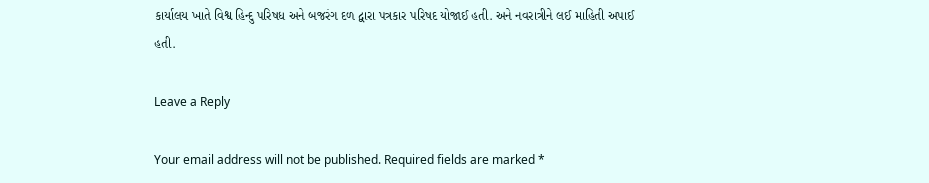કાર્યાલય ખાતે વિશ્વ હિન્દુ પરિષધ અને બજરંગ દળ દ્વારા પત્રકાર પરિષદ યોજાઈ હતી. અને નવરાત્રીને લઈ માહિતી અપાઈ હતી.

Leave a Reply

Your email address will not be published. Required fields are marked *